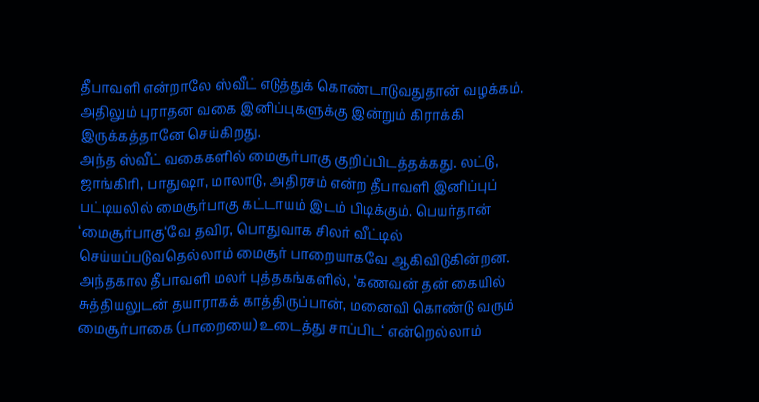தீபாவளி என்றாலே ஸ்வீட் எடுத்துக் கொண்டாடுவதுதான் வழக்கம். அதிலும் புராதன வகை இனிப்புகளுக்கு இன்றும் கிராக்கி இருக்கத்தானே செய்கிறது.
அந்த ஸ்வீட் வகைகளில் மைசூர்பாகு குறிப்பிடத்தக்கது. லட்டு, ஜாங்கிரி, பாதுஷா, மாலாடு, அதிரசம் என்ற தீபாவளி இனிப்புப் பட்டியலில் மைசூர்பாகு கட்டாயம் இடம் பிடிக்கும். பெயர்தான் ‘மைசூர்பாகு‘வே தவிர, பொதுவாக சிலர் வீட்டில் செய்யப்படுவதெல்லாம் மைசூர் பாறையாகவே ஆகிவிடுகின்றன. அந்தகால தீபாவளி மலர் புத்தகங்களில், ‘கணவன் தன் கையில் சுத்தியலுடன் தயாராகக் காத்திருப்பான், மனைவி கொண்டு வரும் மைசூர்பாகை (பாறையை) உடைத்து சாப்பிட‘ என்றெல்லாம்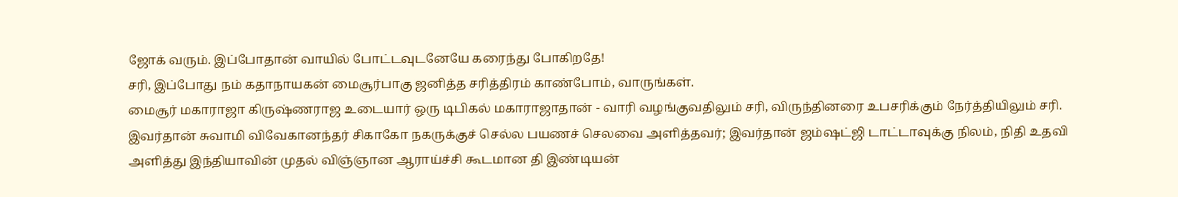ஜோக் வரும். இப்போதான் வாயில் போட்டவுடனேயே கரைந்து போகிறதே!
சரி, இப்போது நம் கதாநாயகன் மைசூர்பாகு ஜனித்த சரித்திரம் காண்போம், வாருங்கள்.
மைசூர் மகாராஜா கிருஷ்ணராஜ உடையார் ஒரு டிபிகல் மகாராஜாதான் - வாரி வழங்குவதிலும் சரி, விருந்தினரை உபசரிக்கும் நேர்த்தியிலும் சரி.
இவர்தான் சுவாமி விவேகானந்தர் சிகாகோ நகருக்குச் செல்ல பயணச் செலவை அளித்தவர்; இவர்தான் ஜம்ஷட்ஜி டாட்டாவுக்கு நிலம், நிதி உதவி அளித்து இந்தியாவின் முதல் விஞ்ஞான ஆராய்ச்சி கூடமான தி இண்டியன்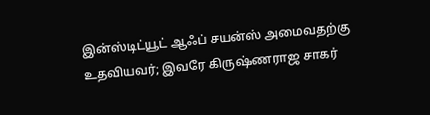இன்ஸ்டிட்யூட் ஆஃப் சயன்ஸ் அமைவதற்கு உதவியவர்; இவரே கிருஷ்ணராஜ சாகர்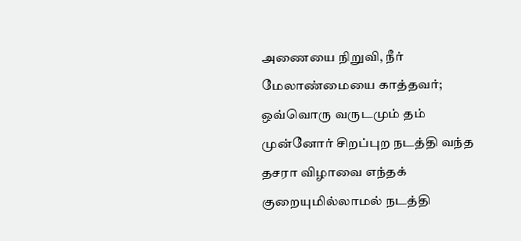அணையை நிறுவி, நீர் மேலாண்மையை காத்தவர்; ஒவ்வொரு வருடமும் தம் முன்னோர் சிறப்புற நடத்தி வந்த தசரா விழாவை எந்தக் குறையுமில்லாமல் நடத்தி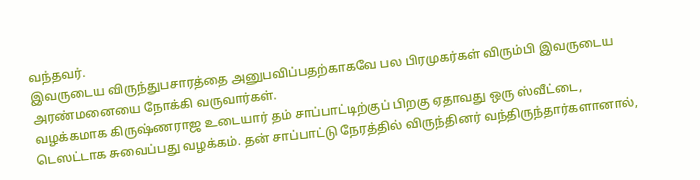வந்தவர்.
இவருடைய விருந்துபசாரத்தை அனுபவிப்பதற்காகவே பல பிரமுகர்கள் விரும்பி இவருடைய அரண்மனையை நோக்கி வருவார்கள்.
வழக்கமாக கிருஷ்ணராஜ உடையார் தம் சாப்பாட்டிற்குப் பிறகு ஏதாவது ஒரு ஸ்வீட்டை, டெஸட்டாக சுவைப்பது வழக்கம். தன் சாப்பாட்டு நேரத்தில் விருந்தினர் வந்திருந்தார்களானால்,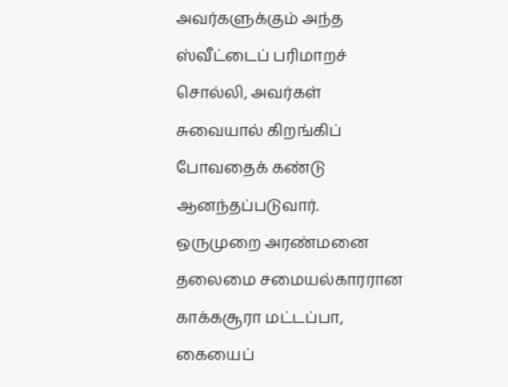அவர்களுக்கும் அந்த ஸ்வீட்டைப் பரிமாறச் சொல்லி, அவர்கள் சுவையால் கிறங்கிப் போவதைக் கண்டு ஆனந்தப்படுவார்.
ஒருமுறை அரண்மனை தலைமை சமையல்காரரான காக்கசூரா மட்டப்பா, கையைப்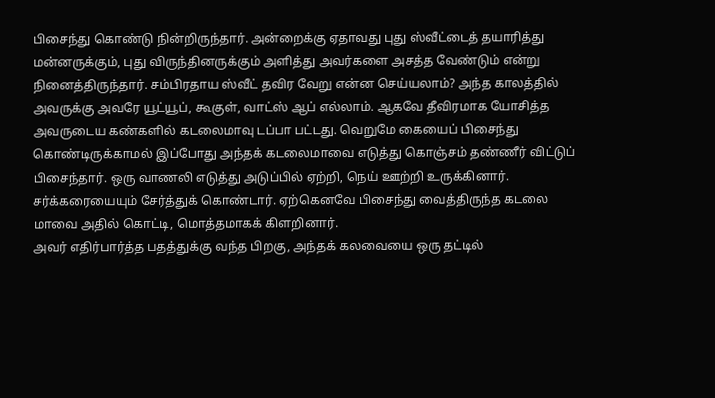பிசைந்து கொண்டு நின்றிருந்தார். அன்றைக்கு ஏதாவது புது ஸ்வீட்டைத் தயாரித்து மன்னருக்கும், புது விருந்தினருக்கும் அளித்து அவர்களை அசத்த வேண்டும் என்று நினைத்திருந்தார். சம்பிரதாய ஸ்வீட் தவிர வேறு என்ன செய்யலாம்? அந்த காலத்தில் அவருக்கு அவரே யூட்யூப், கூகுள், வாட்ஸ் ஆப் எல்லாம். ஆகவே தீவிரமாக யோசித்த அவருடைய கண்களில் கடலைமாவு டப்பா பட்டது. வெறுமே கையைப் பிசைந்து கொண்டிருக்காமல் இப்போது அந்தக் கடலைமாவை எடுத்து கொஞ்சம் தண்ணீர் விட்டுப் பிசைந்தார். ஒரு வாணலி எடுத்து அடுப்பில் ஏற்றி, நெய் ஊற்றி உருக்கினார். சர்க்கரையையும் சேர்த்துக் கொண்டார். ஏற்கெனவே பிசைந்து வைத்திருந்த கடலை மாவை அதில் கொட்டி, மொத்தமாகக் கிளறினார்.
அவர் எதிர்பார்த்த பதத்துக்கு வந்த பிறகு, அந்தக் கலவையை ஒரு தட்டில்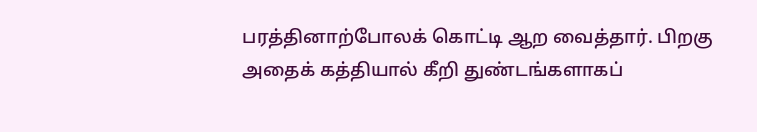பரத்தினாற்போலக் கொட்டி ஆற வைத்தார். பிறகு அதைக் கத்தியால் கீறி துண்டங்களாகப்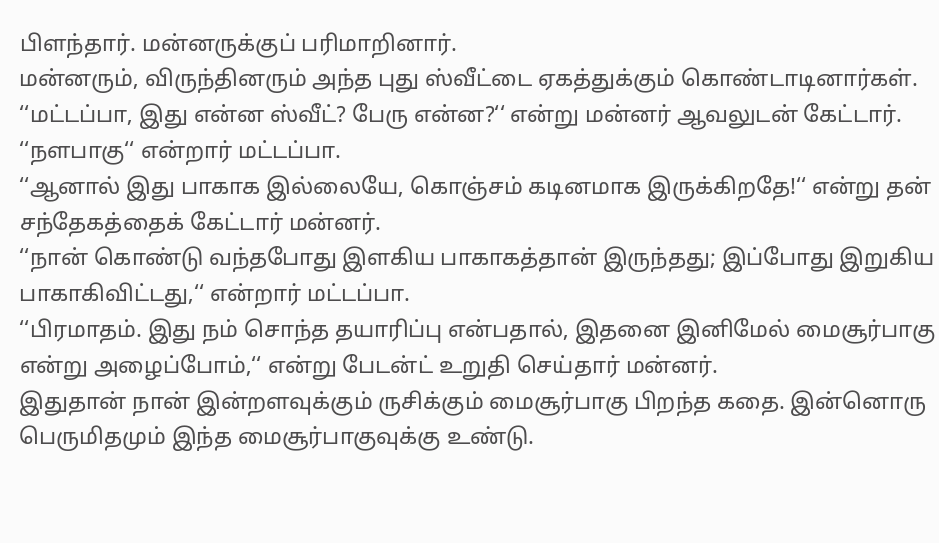பிளந்தார். மன்னருக்குப் பரிமாறினார்.
மன்னரும், விருந்தினரும் அந்த புது ஸ்வீட்டை ஏகத்துக்கும் கொண்டாடினார்கள். ‘‘மட்டப்பா, இது என்ன ஸ்வீட்? பேரு என்ன?‘‘ என்று மன்னர் ஆவலுடன் கேட்டார்.
‘‘நளபாகு‘‘ என்றார் மட்டப்பா.
‘‘ஆனால் இது பாகாக இல்லையே, கொஞ்சம் கடினமாக இருக்கிறதே!‘‘ என்று தன் சந்தேகத்தைக் கேட்டார் மன்னர்.
‘‘நான் கொண்டு வந்தபோது இளகிய பாகாகத்தான் இருந்தது; இப்போது இறுகிய பாகாகிவிட்டது,‘‘ என்றார் மட்டப்பா.
‘‘பிரமாதம். இது நம் சொந்த தயாரிப்பு என்பதால், இதனை இனிமேல் மைசூர்பாகு என்று அழைப்போம்,‘‘ என்று பேடன்ட் உறுதி செய்தார் மன்னர்.
இதுதான் நான் இன்றளவுக்கும் ருசிக்கும் மைசூர்பாகு பிறந்த கதை. இன்னொரு பெருமிதமும் இந்த மைசூர்பாகுவுக்கு உண்டு.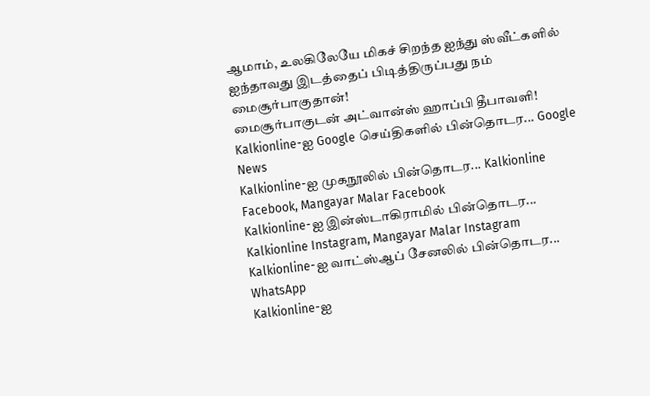ஆமாம், உலகிலேயே மிகச் சிறந்த ஐந்து ஸ்வீட்களில் ஐந்தாவது இடத்தைப் பிடித்திருப்பது நம் மைசூர்பாகுதான்!
மைசூர்பாகுடன் அட்வான்ஸ் ஹாப்பி தீபாவளி!
Kalkionline-ஐ Google செய்திகளில் பின்தொடர... Google News
Kalkionline-ஐ முகநூலில் பின்தொடர... Kalkionline Facebook, Mangayar Malar Facebook
Kalkionline-ஐ இன்ஸ்டாகிராமில் பின்தொடர... Kalkionline Instagram, Mangayar Malar Instagram
Kalkionline-ஐ வாட்ஸ்ஆப் சேனலில் பின்தொடர... WhatsApp
Kalkionline-ஐ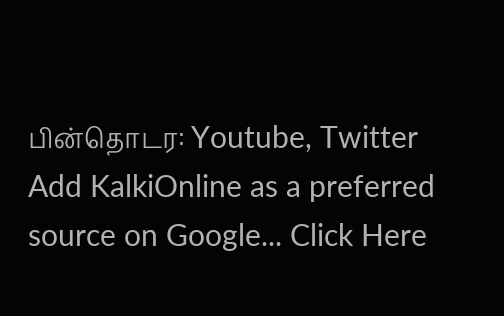பின்தொடர: Youtube, Twitter
Add KalkiOnline as a preferred source on Google... Click Here